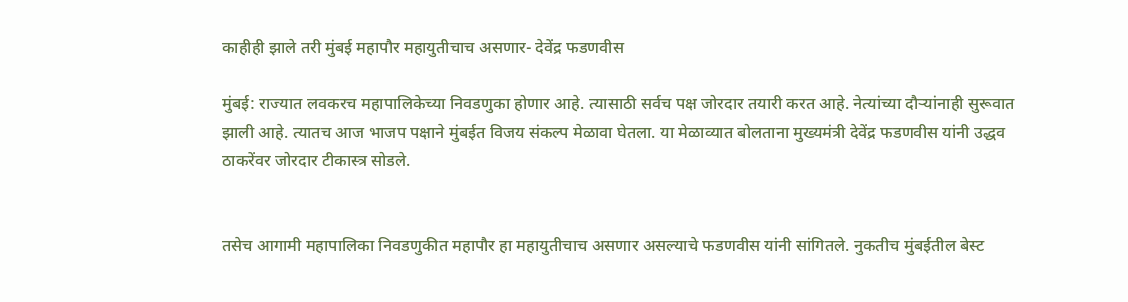काहीही झाले तरी मुंबई महापौर महायुतीचाच असणार- देवेंद्र फडणवीस

मुंबई: राज्यात लवकरच महापालिकेच्या निवडणुका होणार आहे. त्यासाठी सर्वच पक्ष जोरदार तयारी करत आहे. नेत्यांच्या दौऱ्यांनाही सुरूवात झाली आहे. त्यातच आज भाजप पक्षाने मुंबईत विजय संकल्प मेळावा घेतला. या मेळाव्यात बोलताना मुख्यमंत्री देवेंद्र फडणवीस यांनी उद्धव ठाकरेंवर जोरदार टीकास्त्र सोडले.


तसेच आगामी महापालिका निवडणुकीत महापौर हा महायुतीचाच असणार असल्याचे फडणवीस यांनी सांगितले. नुकतीच मुंबईतील बेस्ट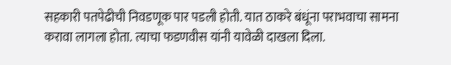सहकारी पतपेढीची निवडणूक पार पडली होती. यात ठाकरे बंधूंना पराभवाचा सामना करावा लागला होता. त्याचा फडणवीस यांनी यावेळी दाखला दिला.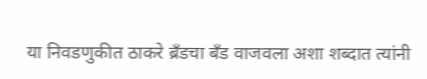या निवडणुकीत ठाकरे ब्रँडचा बँड वाजवला अशा शब्दात त्यांनी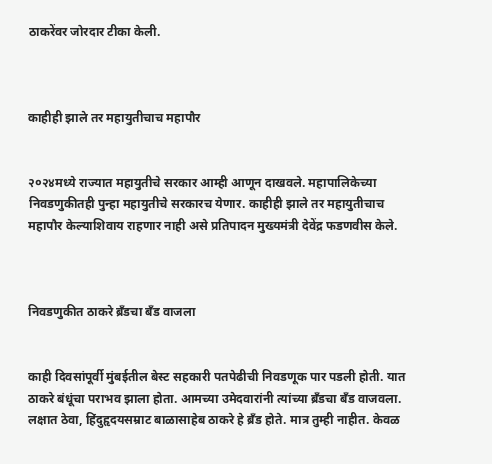ठाकरेंवर जोरदार टीका केली.



काहीही झाले तर महायुतीचाच महापौर


२०२४मध्ये राज्यात महायुतीचे सरकार आम्ही आणून दाखवले. महापालिकेच्या निवडणुकीतही पुन्हा महायुतीचे सरकारच येणार. काहीही झाले तर महायुतीचाच महापौर केल्याशिवाय राहणार नाही असे प्रतिपादन मुख्यमंत्री देवेंद्र फडणवीस केले.



निवडणुकीत ठाकरे ब्रँडचा बँड वाजला


काही दिवसांपूर्वी मुंबईतील बेस्ट सहकारी पतपेढीची निवडणूक पार पडली होती. यात ठाकरे बंधूंचा पराभव झाला होता. आमच्या उमेदवारांनी त्यांच्या ब्रँडचा बँड वाजवला. लक्षात ठेवा, हिंदुहृदयसम्राट बाळासाहेब ठाकरे हे ब्रँड होते. मात्र तुम्ही नाहीत. केवळ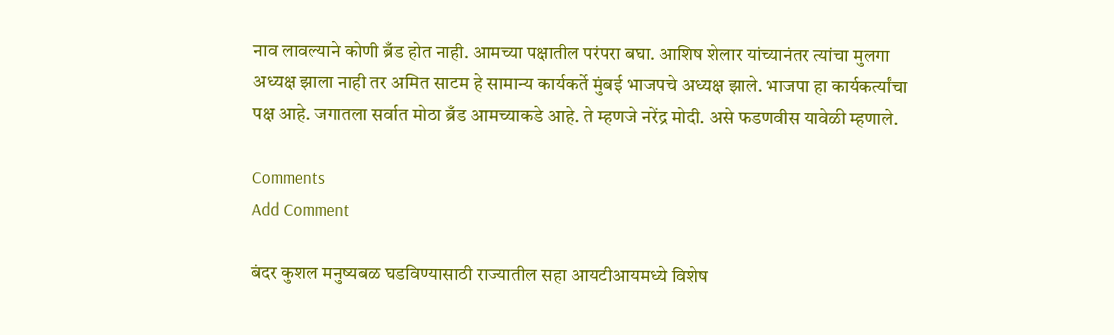नाव लावल्याने कोणी ब्रँड होत नाही. आमच्या पक्षातील परंपरा बघा. आशिष शेलार यांच्यानंतर त्यांचा मुलगा अध्यक्ष झाला नाही तर अमित साटम हे सामान्य कार्यकर्ते मुंबई भाजपचे अध्यक्ष झाले. भाजपा हा कार्यकर्त्यांचा पक्ष आहे. जगातला सर्वात मोठा ब्रँड आमच्याकडे आहे. ते म्हणजे नरेंद्र मोदी. असे फडणवीस यावेळी म्हणाले.

Comments
Add Comment

बंदर कुशल मनुष्यबळ घडविण्यासाठी राज्यातील सहा आयटीआयमध्ये विशेष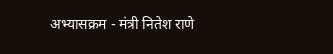अभ्यासक्रम - मंत्री नितेश राणे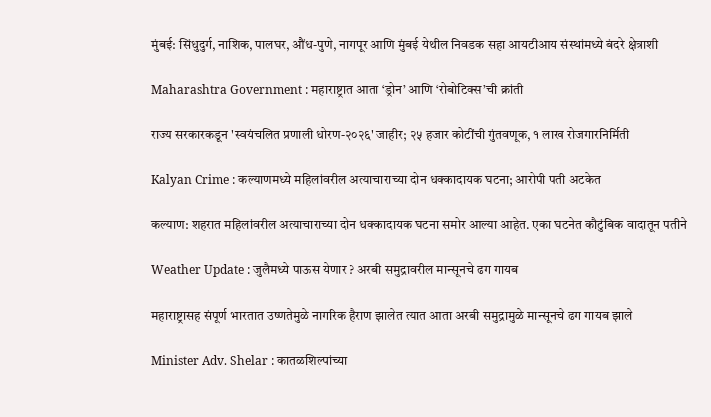मुंबई: सिंधुदुर्ग, नाशिक, पालघर, औंध-पुणे, नागपूर आणि मुंबई येथील निवडक सहा आयटीआय संस्थांमध्ये बंदरे क्षेत्राशी

Maharashtra Government : महाराष्ट्रात आता ‘ड्रोन’ आणि ‘रोबोटिक्स’ची क्रांती

राज्य सरकारकडून 'स्वयंचलित प्रणाली धोरण-२०२६' जाहीर; २५ हजार कोटींची गुंतवणूक, १ लाख रोजगारनिर्मिती

Kalyan Crime : कल्याणमध्ये महिलांवरील अत्याचाराच्या दोन धक्कादायक घटना; आरोपी पती अटकेत

कल्याण: शहरात महिलांवरील अत्याचाराच्या दोन धक्कादायक घटना समोर आल्या आहेत. एका घटनेत कौटुंबिक वादातून पतीने

Weather Update : जुलैमध्ये पाऊस येणार ? अरबी समुद्रावरील मान्सूनचे ढग गायब

महाराष्ट्रासह संपूर्ण भारतात उष्णतेमुळे नागरिक हैराण झालेत त्यात आता अरबी समुद्रामुळे मान्सूनचे ढग गायब झाले

Minister Adv. Shelar : कातळशिल्पांच्या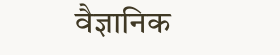वैज्ञानिक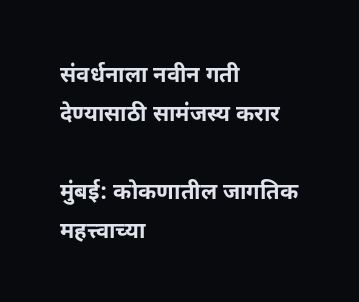संवर्धनाला नवीन गती देण्यासाठी सामंजस्य करार

मुंबई: कोकणातील जागतिक महत्त्वाच्या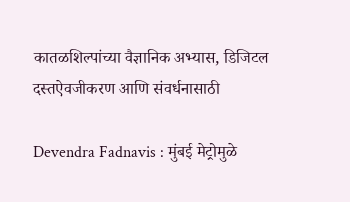कातळशिल्पांच्या वैज्ञानिक अभ्यास, डिजिटल दस्तऐवजीकरण आणि संवर्धनासाठी

Devendra Fadnavis : मुंबई मेट्रोमुळे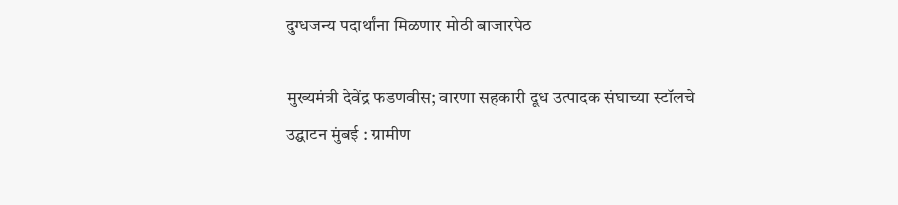दुग्धजन्य पदार्थांना मिळणार मोठी बाजारपेठ

मुख्यमंत्री देवेंद्र फडणवीस; वारणा सहकारी दूध उत्पादक संघाच्या स्टॉलचे उद्घाटन मुंबई : ग्रामीण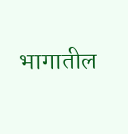भागातील